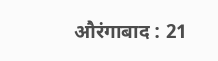औरंगाबाद : 21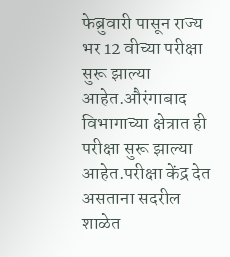फेब्रुवारी पासून राज्य भर 12 वीच्या परीक्षा सुरू झाल्या आहेत.औरंगाबाद विभागाच्या क्षेत्रात ही परीक्षा सुरू झाल्या आहेत.परीक्षा केंद्र देत असताना सदरील शाळेत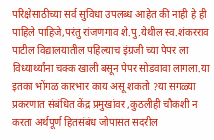परिक्षेसाठीच्या सर्व सुविधा उपलब्ध आहेत की नाही हे ही पाहिले पाहिजे,परंतु रांजणगाव शे.पु.येथील स्व.शंकरराव पाटील विद्यालयातील पहिल्याच इंग्रजी च्या पेपर ला विध्यार्थ्यांना चक्क खाली बसून पेपर सोडवावा लागला.या इतका भोंगळ कारभार काय असू शकतो ?या सगळ्या प्रकरणात संबंधित केंद्र प्रमुखांवर ,कुठलीही चौकशी न करता अर्थपूर्ण हितसंबंध जोपासत सदरील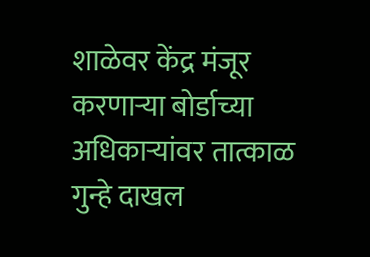शाळेवर केंद्र मंजूर करणाऱ्या बोर्डाच्या अधिकाऱ्यांवर तात्काळ गुन्हे दाखल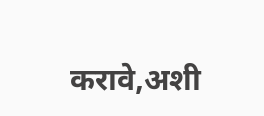करावे,अशी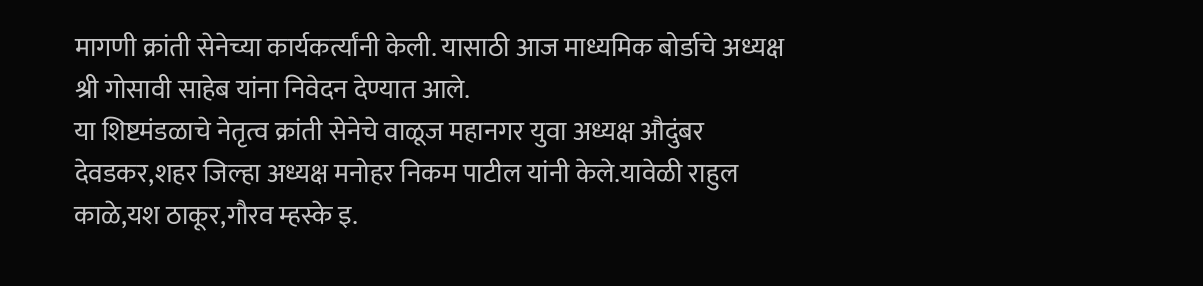मागणी क्रांती सेनेच्या कार्यकर्त्यांनी केली. यासाठी आज माध्यमिक बोर्डाचे अध्यक्ष श्री गोसावी साहेब यांना निवेदन देण्यात आले.
या शिष्टमंडळाचे नेतृत्व क्रांती सेनेचे वाळूज महानगर युवा अध्यक्ष औदुंबर देवडकर,शहर जिल्हा अध्यक्ष मनोहर निकम पाटील यांनी केले.यावेळी राहुल काळे,यश ठाकूर,गौरव म्हस्के इ.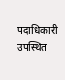पदाधिकारी उपस्थित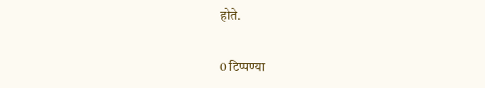होते.


0 टिप्पण्या